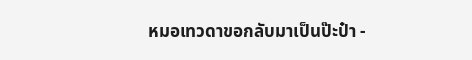หมอเทวดาขอกลับมาเป็นป๊ะป๋า -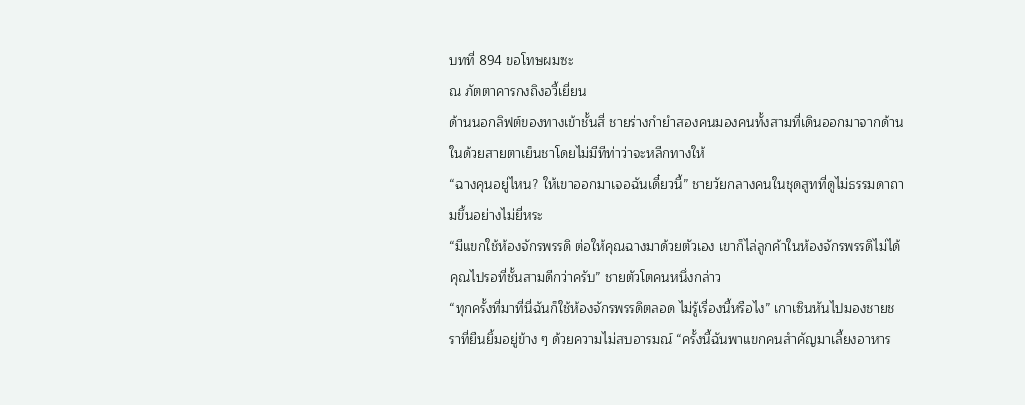บทที่ 894 ขอโทษผมซะ
ณ ภัตตาคารกงถิงอวี้เยี่ยน
ด้านนอกลิฟต์ของทางเข้าชั้นสี่ ชายร่างกำยำสองคนมองคนทั้งสามที่เดินออกมาจากด้านในด้วยสายตาเย็นชาโดยไม่มีทีท่าว่าจะหลีกทางให้
“ฉางคุนอยู่ไหน? ให้เขาออกมาเจอฉันเดี๋ยวนี้” ชายวัยกลางคนในชุดสูทที่ดูไม่ธรรมดาถามขึ้นอย่างไม่ยี่หระ
“มีแขกใช้ห้องจักรพรรดิ ต่อให้คุณฉางมาด้วยตัวเอง เขาก็ไล่ลูกค้าในห้องจักรพรรดิไม่ได้ คุณไปรอที่ชั้นสามดีกว่าครับ” ชายตัวโตคนหนึ่งกล่าว
“ทุกครั้งที่มาที่นี่ฉันก็ใช้ห้องจักรพรรดิตลอด ไม่รู้เรื่องนี้หรือไง” เกาเซินหันไปมองชายชราที่ยืนยิ้มอยู่ข้าง ๆ ด้วยความไม่สบอารมณ์ “ครั้งนี้ฉันพาแขกคนสำคัญมาเลี้ยงอาหาร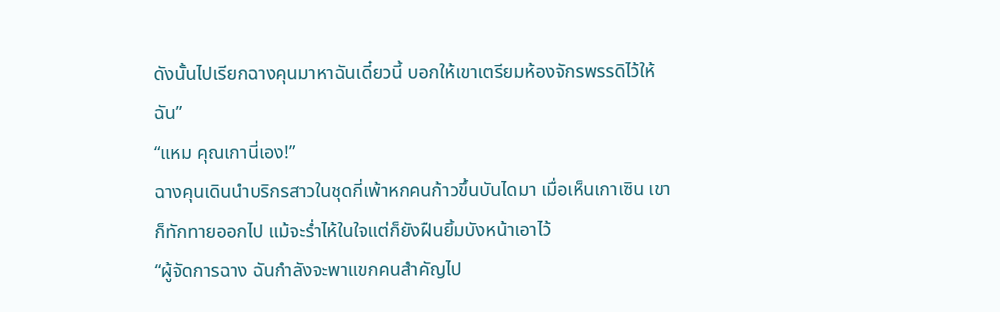ดังนั้นไปเรียกฉางคุนมาหาฉันเดี๋ยวนี้ บอกให้เขาเตรียมห้องจักรพรรดิไว้ให้ฉัน”
“แหม คุณเกานี่เอง!”
ฉางคุนเดินนำบริกรสาวในชุดกี่เพ้าหกคนก้าวขึ้นบันไดมา เมื่อเห็นเกาเซิน เขาก็ทักทายออกไป แม้จะร่ำไห้ในใจแต่ก็ยังฝืนยิ้มบังหน้าเอาไว้
“ผู้จัดการฉาง ฉันกำลังจะพาแขกคนสำคัญไป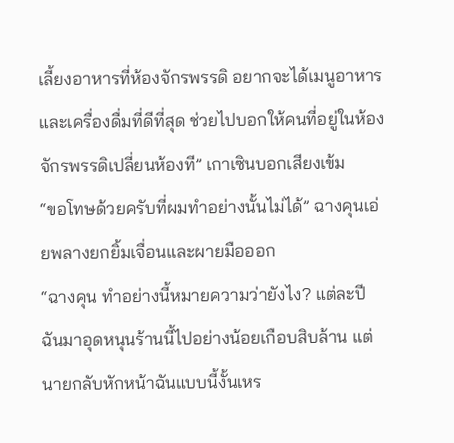เลี้ยงอาหารที่ห้องจักรพรรดิ อยากจะได้เมนูอาหารและเครื่องดื่มที่ดีที่สุด ช่วยไปบอกให้คนที่อยู่ในห้องจักรพรรดิเปลี่ยนห้องที” เกาเซินบอกเสียงเข้ม
“ขอโทษด้วยครับที่ผมทำอย่างนั้นไม่ได้” ฉางคุนเอ่ยพลางยกยิ้มเจื่อนและผายมือออก
“ฉางคุน ทำอย่างนี้หมายความว่ายังไง? แต่ละปีฉันมาอุดหนุนร้านนี้ไปอย่างน้อยเกือบสิบล้าน แต่นายกลับหักหน้าฉันแบบนี้งั้นเหร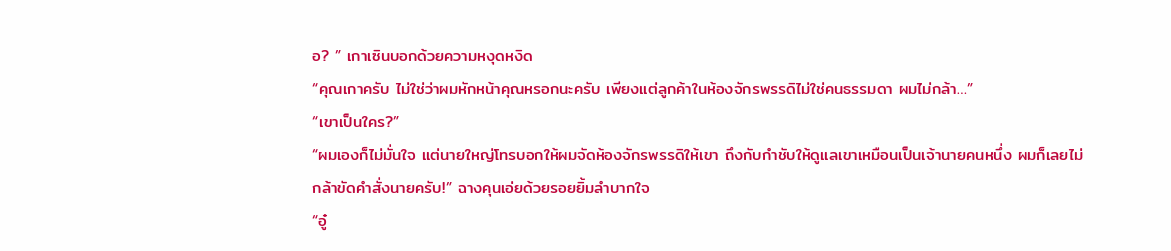อ? ” เกาเซินบอกด้วยความหงุดหงิด
“คุณเกาครับ ไม่ใช่ว่าผมหักหน้าคุณหรอกนะครับ เพียงแต่ลูกค้าในห้องจักรพรรดิไม่ใช่คนธรรมดา ผมไม่กล้า…”
“เขาเป็นใคร?”
“ผมเองก็ไม่มั่นใจ แต่นายใหญ่โทรบอกให้ผมจัดห้องจักรพรรดิให้เขา ถึงกับกำชับให้ดูแลเขาเหมือนเป็นเจ้านายคนหนึ่ง ผมก็เลยไม่กล้าขัดคำสั่งนายครับ!” ฉางคุนเอ่ยด้วยรอยยิ้มลำบากใจ
“อู๋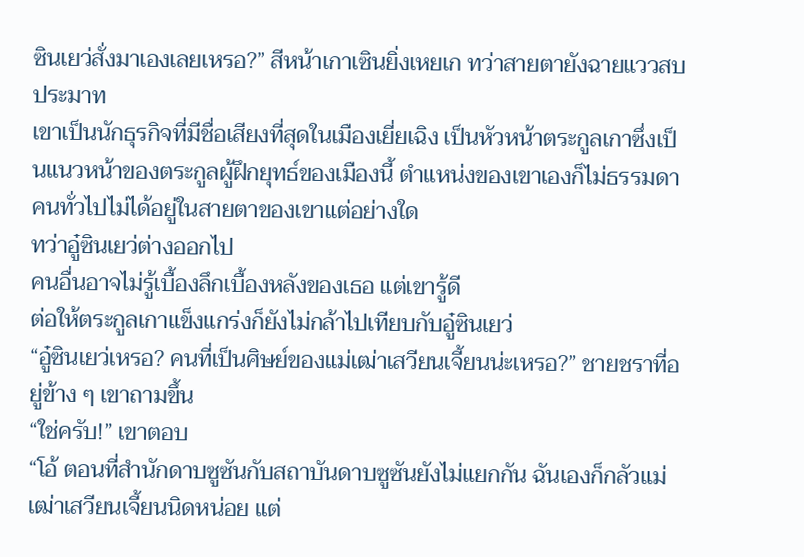ซินเยว่สั่งมาเองเลยเหรอ?” สีหน้าเกาเซินยิ่งเหยเก ทว่าสายตายังฉายแววสบประมาท
เขาเป็นนักธุรกิจที่มีชื่อเสียงที่สุดในเมืองเยี่ยเฉิง เป็นหัวหน้าตระกูลเกาซึ่งเป็นแนวหน้าของตระกูลผู้ฝึกยุทธ์ของเมืองนี้ ตำแหน่งของเขาเองก็ไม่ธรรมดา คนทั่วไปไม่ได้อยู่ในสายตาของเขาแต่อย่างใด
ทว่าอู๋ซินเยว่ต่างออกไป
คนอื่นอาจไม่รู้เบื้องลึกเบื้องหลังของเธอ แต่เขารู้ดี
ต่อให้ตระกูลเกาแข็งแกร่งก็ยังไม่กล้าไปเทียบกับอู๋ซินเยว่
“อู๋ซินเยว่เหรอ? คนที่เป็นศิษย์ของแม่เฒ่าเสวียนเจี้ยนน่ะเหรอ?” ชายชราที่อยู่ข้าง ๆ เขาถามขึ้น
“ใช่ครับ!” เขาตอบ
“โอ้ ตอนที่สำนักดาบซูซันกับสถาบันดาบซูซันยังไม่แยกกัน ฉันเองก็กลัวแม่เฒ่าเสวียนเจี้ยนนิดหน่อย แต่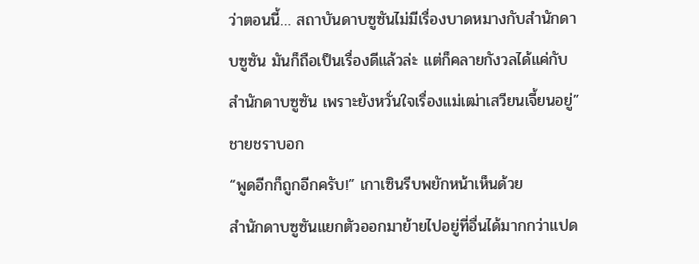ว่าตอนนี้… สถาบันดาบซูซันไม่มีเรื่องบาดหมางกับสำนักดาบซูซัน มันก็ถือเป็นเรื่องดีแล้วล่ะ แต่ก็คลายกังวลได้แค่กับสำนักดาบซูซัน เพราะยังหวั่นใจเรื่องแม่เฒ่าเสวียนเจี้ยนอยู่” ชายชราบอก
“พูดอีกก็ถูกอีกครับ!” เกาเซินรีบพยักหน้าเห็นด้วย
สำนักดาบซูซันแยกตัวออกมาย้ายไปอยู่ที่อื่นได้มากกว่าแปด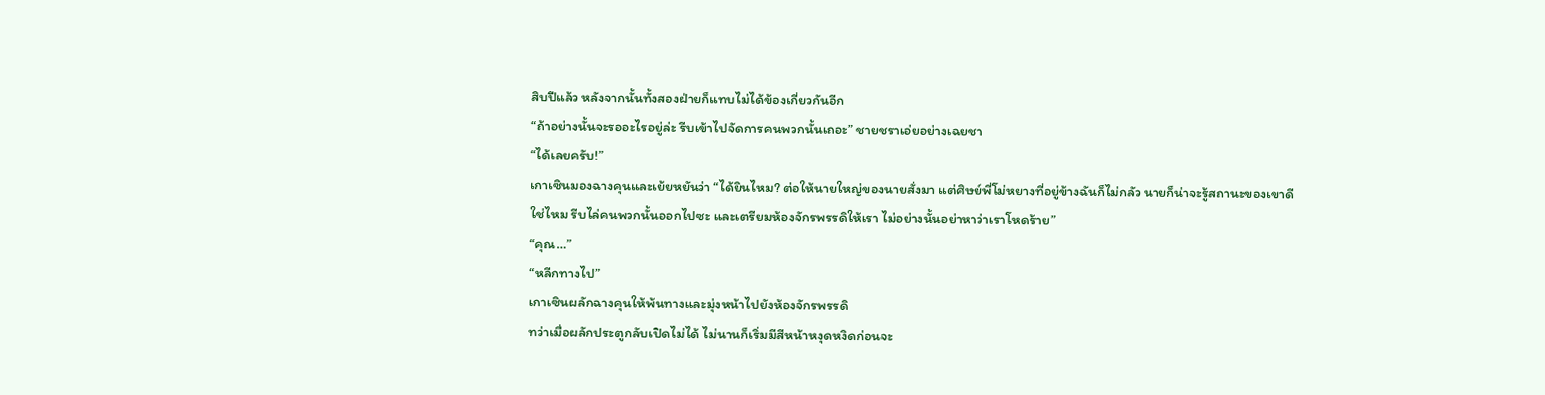สิบปีแล้ว หลังจากนั้นทั้งสองฝ่ายก็แทบไม่ได้ข้องเกี่ยวกันอีก
“ถ้าอย่างนั้นจะรออะไรอยู่ล่ะ รีบเข้าไปจัดการคนพวกนั้นเถอะ” ชายชราเอ่ยอย่างเฉยชา
“ได้เลยครับ!”
เกาเซินมองฉางคุนและเย้ยหยันว่า “ได้ยินไหม? ต่อให้นายใหญ่ของนายสั่งมา แต่ศิษย์พี่โม่หยางที่อยู่ข้างฉันก็ไม่กลัว นายก็น่าจะรู้สถานะของเขาดีใช่ไหม รีบไล่คนพวกนั้นออกไปซะ และเตรียมห้องจักรพรรดิให้เรา ไม่อย่างนั้นอย่าหาว่าเราโหดร้าย”
“คุณ…”
“หลีกทางไป”
เกาเซินผลักฉางคุนให้พ้นทางและมุ่งหน้าไปยังห้องจักรพรรดิ
ทว่าเมื่อผลักประตูกลับเปิดไม่ได้ ไม่นานก็เริ่มมีสีหน้าหงุดหงิดก่อนจะ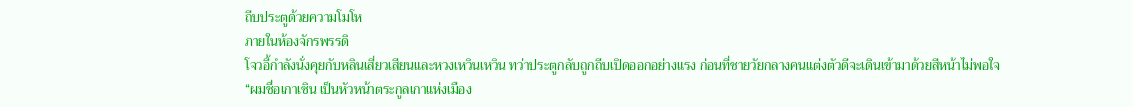ถีบประตูด้วยความโมโห
ภายในห้องจักรพรรดิ
โจวอี้กำลังนั่งคุยกับหลินเสี่ยวเสียนและหวงเหวินเหวิน ทว่าประตูกลับถูกถีบเปิดออกอย่างแรง ก่อนที่ชายวัยกลางคนแต่งตัวดีจะเดินเข้ามาด้วยสีหน้าไม่พอใจ
“ผมชื่อเกาเซิน เป็นหัวหน้าตระกูลเกาแห่งเมือง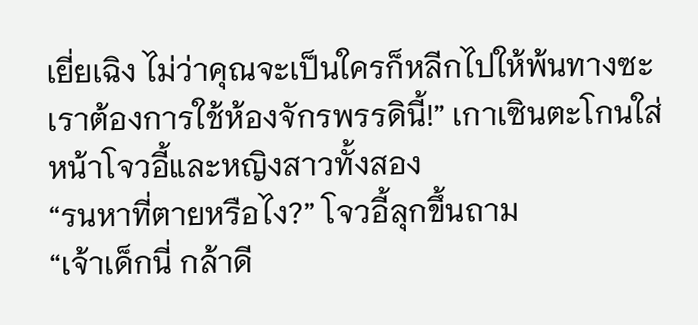เยี่ยเฉิง ไม่ว่าคุณจะเป็นใครก็หลีกไปให้พ้นทางซะ เราต้องการใช้ห้องจักรพรรดินี้!” เกาเซินตะโกนใส่หน้าโจวอี้และหญิงสาวทั้งสอง
“รนหาที่ตายหรือไง?” โจวอี้ลุกขึ้นถาม
“เจ้าเด็กนี่ กล้าดี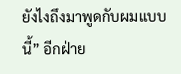ยังไงถึงมาพูดกับผมแบบนี้” อีกฝ่าย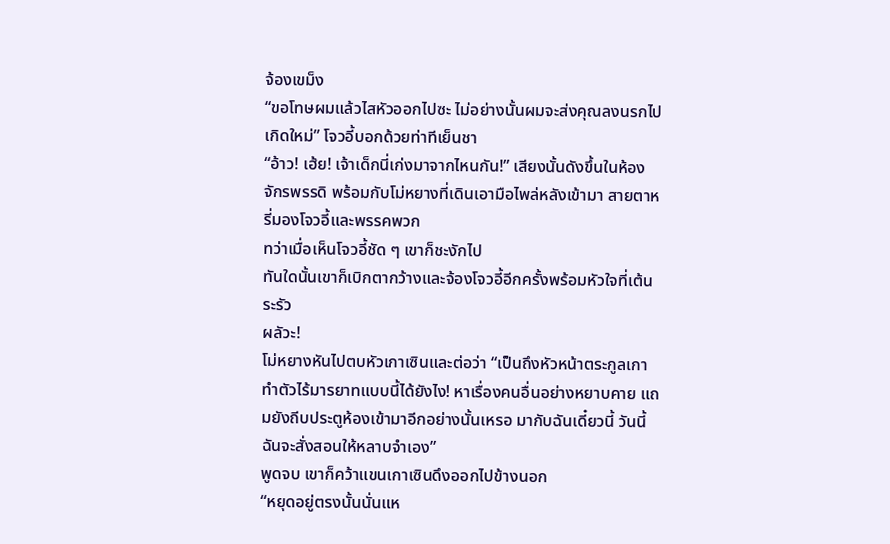จ้องเขม็ง
“ขอโทษผมแล้วไสหัวออกไปซะ ไม่อย่างนั้นผมจะส่งคุณลงนรกไปเกิดใหม่” โจวอี้บอกด้วยท่าทีเย็นชา
“อ้าว! เฮ้ย! เจ้าเด็กนี่เก่งมาจากไหนกัน!” เสียงนั้นดังขึ้นในห้องจักรพรรดิ พร้อมกับโม่หยางที่เดินเอามือไพล่หลังเข้ามา สายตาหรี่มองโจวอี้และพรรคพวก
ทว่าเมื่อเห็นโจวอี้ชัด ๆ เขาก็ชะงักไป
ทันใดนั้นเขาก็เบิกตากว้างและจ้องโจวอี้อีกครั้งพร้อมหัวใจที่เต้นระรัว
ผลัวะ!
โม่หยางหันไปตบหัวเกาเซินและต่อว่า “เป็นถึงหัวหน้าตระกูลเกา ทำตัวไร้มารยาทแบบนี้ได้ยังไง! หาเรื่องคนอื่นอย่างหยาบคาย แถมยังถีบประตูห้องเข้ามาอีกอย่างนั้นเหรอ มากับฉันเดี๋ยวนี้ วันนี้ฉันจะสั่งสอนให้หลาบจำเอง”
พูดจบ เขาก็คว้าแขนเกาเซินดึงออกไปข้างนอก
“หยุดอยู่ตรงนั้นนั่นแห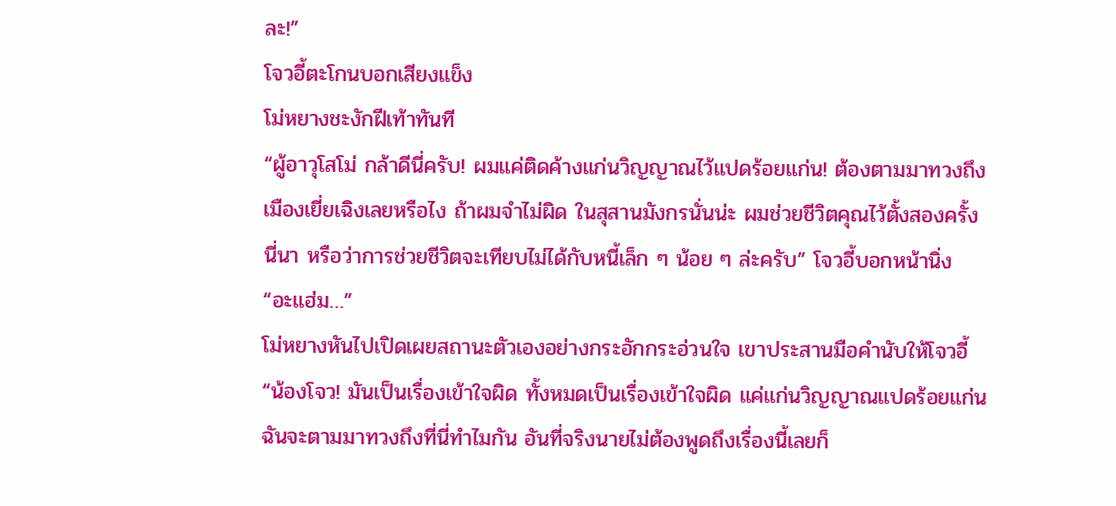ละ!”
โจวอี้ตะโกนบอกเสียงแข็ง
โม่หยางชะงักฝีเท้าทันที
“ผู้อาวุโสโม่ กล้าดีนี่ครับ! ผมแค่ติดค้างแก่นวิญญาณไว้แปดร้อยแก่น! ต้องตามมาทวงถึงเมืองเยี่ยเฉิงเลยหรือไง ถ้าผมจำไม่ผิด ในสุสานมังกรนั่นน่ะ ผมช่วยชีวิตคุณไว้ตั้งสองครั้งนี่นา หรือว่าการช่วยชีวิตจะเทียบไม่ได้กับหนี้เล็ก ๆ น้อย ๆ ล่ะครับ” โจวอี้บอกหน้านิ่ง
“อะแฮ่ม…”
โม่หยางหันไปเปิดเผยสถานะตัวเองอย่างกระอักกระอ่วนใจ เขาประสานมือคำนับให้โจวอี้ “น้องโจว! มันเป็นเรื่องเข้าใจผิด ทั้งหมดเป็นเรื่องเข้าใจผิด แค่แก่นวิญญาณแปดร้อยแก่น ฉันจะตามมาทวงถึงที่นี่ทำไมกัน อันที่จริงนายไม่ต้องพูดถึงเรื่องนี้เลยก็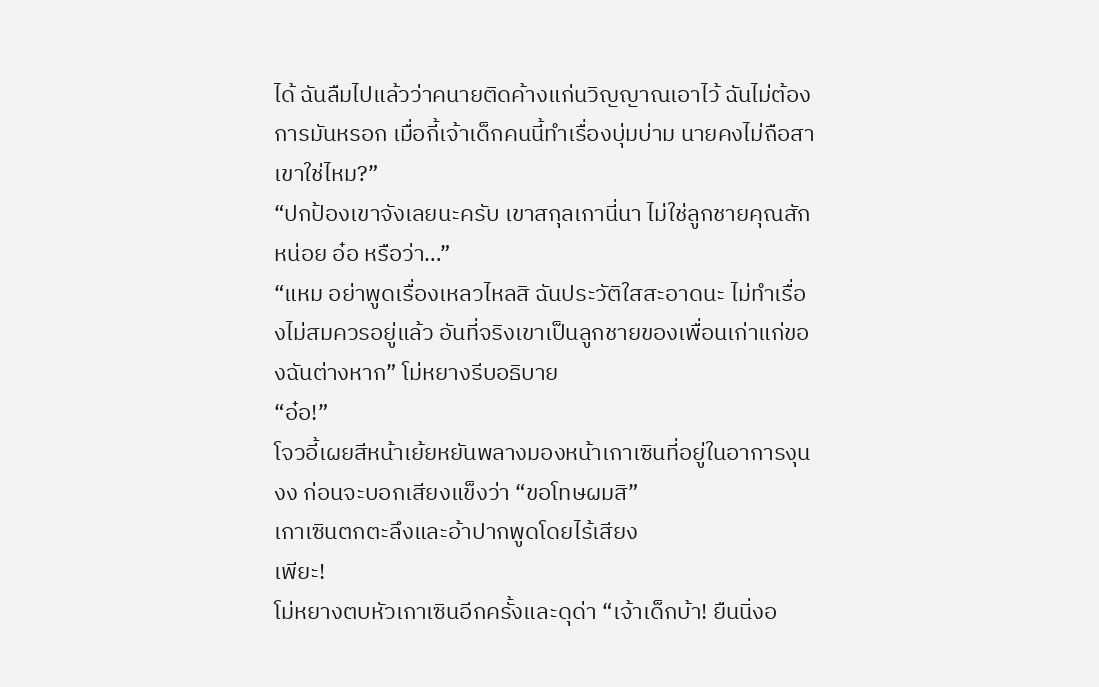ได้ ฉันลืมไปแล้วว่าคนายติดค้างแก่นวิญญาณเอาไว้ ฉันไม่ต้องการมันหรอก เมื่อกี้เจ้าเด็กคนนี้ทำเรื่องบุ่มบ่าม นายคงไม่ถือสาเขาใช่ไหม?”
“ปกป้องเขาจังเลยนะครับ เขาสกุลเกานี่นา ไม่ใช่ลูกชายคุณสักหน่อย อ๋อ หรือว่า…”
“แหม อย่าพูดเรื่องเหลวไหลสิ ฉันประวัติใสสะอาดนะ ไม่ทำเรื่องไม่สมควรอยู่แล้ว อันที่จริงเขาเป็นลูกชายของเพื่อนเก่าแก่ของฉันต่างหาก” โม่หยางรีบอธิบาย
“อ๋อ!”
โจวอี้เผยสีหน้าเย้ยหยันพลางมองหน้าเกาเซินที่อยู่ในอาการงุนงง ก่อนจะบอกเสียงแข็งว่า “ขอโทษผมสิ”
เกาเซินตกตะลึงและอ้าปากพูดโดยไร้เสียง
เพียะ!
โม่หยางตบหัวเกาเซินอีกครั้งและดุด่า “เจ้าเด็กบ้า! ยืนนิ่งอ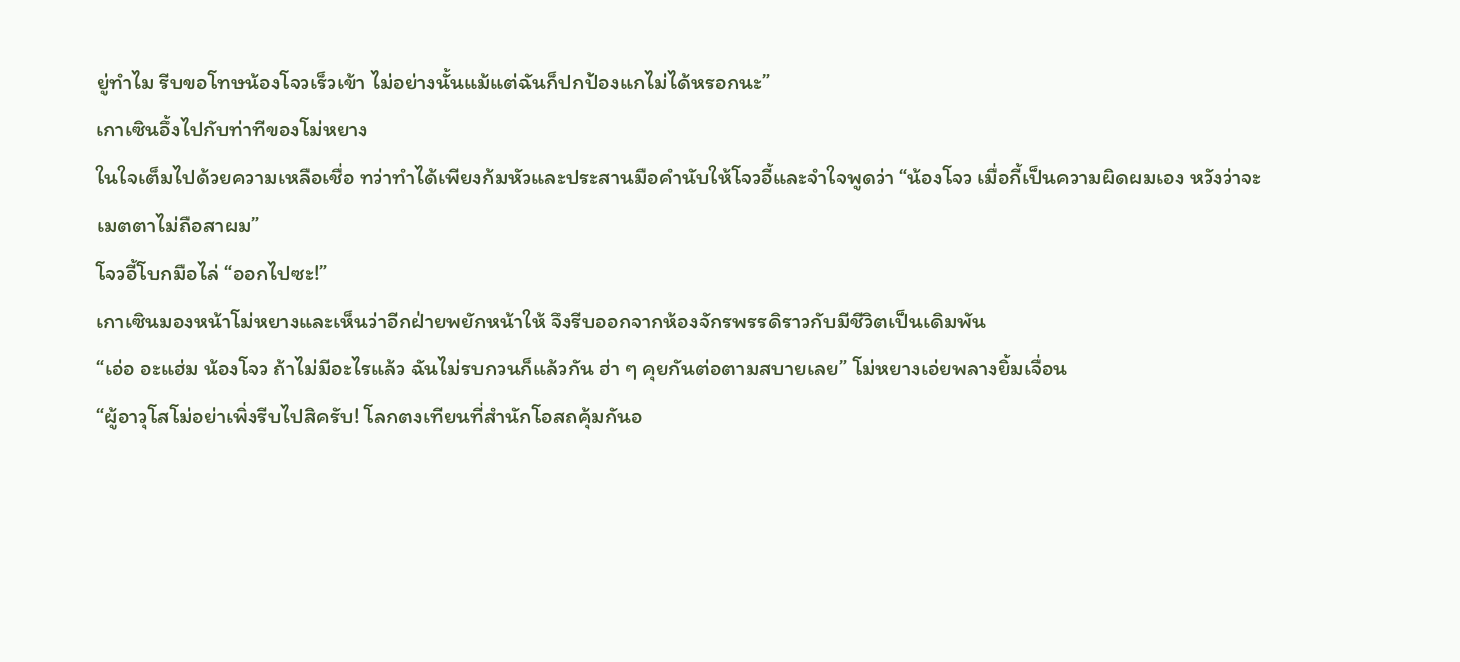ยู่ทำไม รีบขอโทษน้องโจวเร็วเข้า ไม่อย่างนั้นแม้แต่ฉันก็ปกป้องแกไม่ได้หรอกนะ”
เกาเซินอึ้งไปกับท่าทีของโม่หยาง
ในใจเต็มไปด้วยความเหลือเชื่อ ทว่าทำได้เพียงก้มหัวและประสานมือคำนับให้โจวอี้และจำใจพูดว่า “น้องโจว เมื่อกี้เป็นความผิดผมเอง หวังว่าจะเมตตาไม่ถือสาผม”
โจวอี้โบกมือไล่ “ออกไปซะ!”
เกาเซินมองหน้าโม่หยางและเห็นว่าอีกฝ่ายพยักหน้าให้ จึงรีบออกจากห้องจักรพรรดิราวกับมีชีวิตเป็นเดิมพัน
“เอ่อ อะแฮ่ม น้องโจว ถ้าไม่มีอะไรแล้ว ฉันไม่รบกวนก็แล้วกัน ฮ่า ๆ คุยกันต่อตามสบายเลย” โม่หยางเอ่ยพลางยิ้มเจื่อน
“ผู้อาวุโสโม่อย่าเพิ่งรีบไปสิครับ! โลกตงเทียนที่สำนักโอสถคุ้มกันอ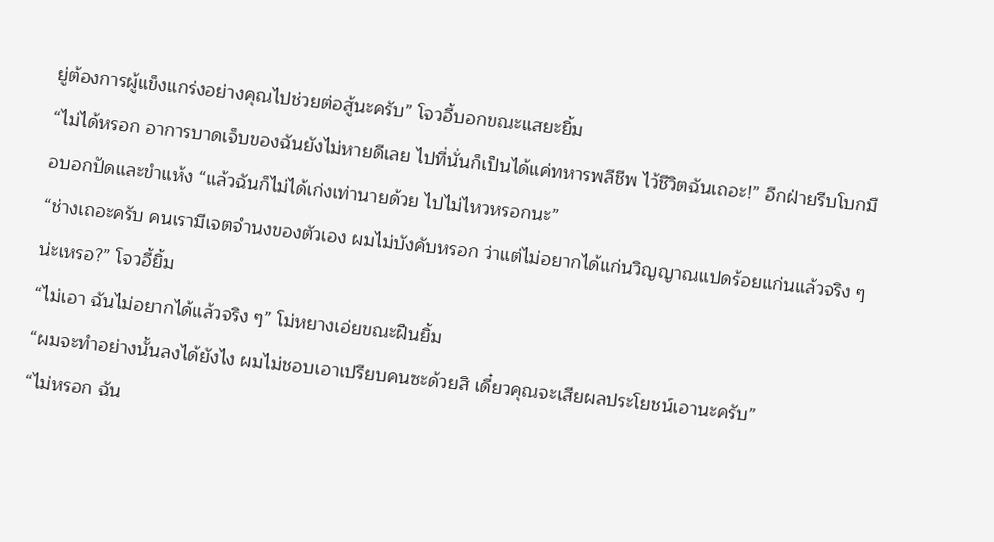ยู่ต้องการผู้แข็งแกร่งอย่างคุณไปช่วยต่อสู้นะครับ” โจวอี้บอกขณะแสยะยิ้ม
“ไม่ได้หรอก อาการบาดเจ็บของฉันยังไม่หายดีเลย ไปที่นั่นก็เป็นได้แค่ทหารพลีชีพ ไว้ชีวิตฉันเถอะ!” อีกฝ่ายรีบโบกมือบอกปัดและขำแห้ง “แล้วฉันก็ไม่ได้เก่งเท่านายด้วย ไปไม่ไหวหรอกนะ”
“ช่างเถอะครับ คนเรามีเจตจำนงของตัวเอง ผมไม่บังคับหรอก ว่าแต่ไม่อยากได้แก่นวิญญาณแปดร้อยแก่นแล้วจริง ๆ น่ะเหรอ?” โจวอี้ยิ้ม
“ไม่เอา ฉันไม่อยากได้แล้วจริง ๆ” โม่หยางเอ่ยขณะฝืนยิ้ม
“ผมจะทำอย่างนั้นลงได้ยังไง ผมไม่ชอบเอาเปรียบคนซะด้วยสิ เดี๋ยวคุณจะเสียผลประโยชน์เอานะครับ”
“ไม่หรอก ฉัน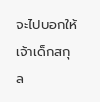จะไปบอกให้เจ้าเด็กสกุล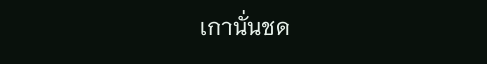เกานั่นชด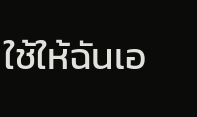ใช้ให้ฉันเอ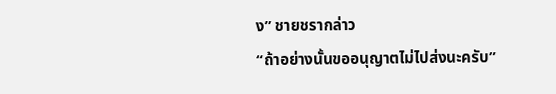ง” ชายชรากล่าว
“ถ้าอย่างนั้นขออนุญาตไม่ไปส่งนะครับ”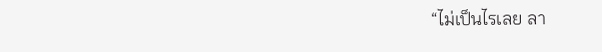“ไม่เป็นไรเลย ลา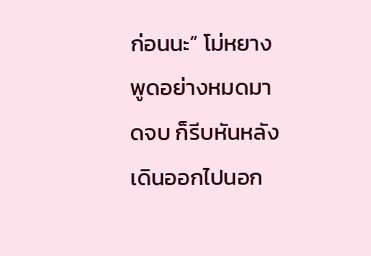ก่อนนะ” โม่หยางพูดอย่างหมดมาดจบ ก็รีบหันหลังเดินออกไปนอก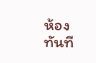ห้องทันที